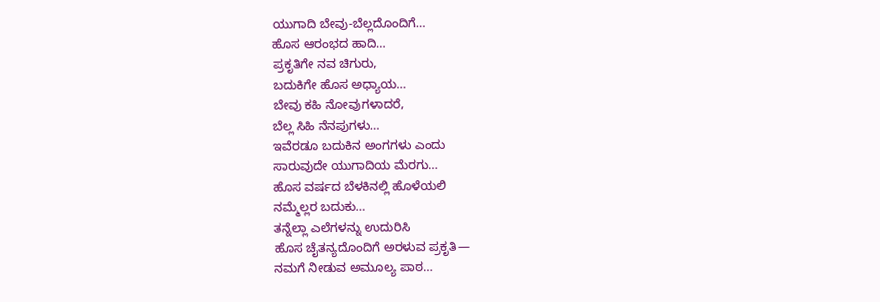ಯುಗಾದಿ ಬೇವು-ಬೆಲ್ಲದೊಂದಿಗೆ…
ಹೊಸ ಆರಂಭದ ಹಾದಿ…
ಪ್ರಕೃತಿಗೇ ನವ ಚಿಗುರು,
ಬದುಕಿಗೇ ಹೊಸ ಅಧ್ಯಾಯ…
ಬೇವು ಕಹಿ ನೋವುಗಳಾದರೆ,
ಬೆಲ್ಲ ಸಿಹಿ ನೆನಪುಗಳು…
ಇವೆರಡೂ ಬದುಕಿನ ಅಂಗಗಳು ಎಂದು
ಸಾರುವುದೇ ಯುಗಾದಿಯ ಮೆರಗು…
ಹೊಸ ವರ್ಷದ ಬೆಳಕಿನಲ್ಲಿ ಹೊಳೆಯಲಿ
ನಮ್ಮೆಲ್ಲರ ಬದುಕು…
ತನ್ನೆಲ್ಲಾ ಎಲೆಗಳನ್ನು ಉದುರಿಸಿ
ಹೊಸ ಚೈತನ್ಯದೊಂದಿಗೆ ಅರಳುವ ಪ್ರಕೃತಿ—
ನಮಗೆ ನೀಡುವ ಅಮೂಲ್ಯ ಪಾಠ…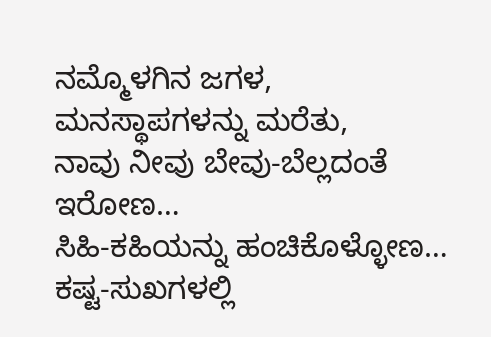ನಮ್ಮೊಳಗಿನ ಜಗಳ,
ಮನಸ್ಥಾಪಗಳನ್ನು ಮರೆತು,
ನಾವು ನೀವು ಬೇವು-ಬೆಲ್ಲದಂತೆ ಇರೋಣ…
ಸಿಹಿ-ಕಹಿಯನ್ನು ಹಂಚಿಕೊಳ್ಳೋಣ…
ಕಷ್ಟ-ಸುಖಗಳಲ್ಲಿ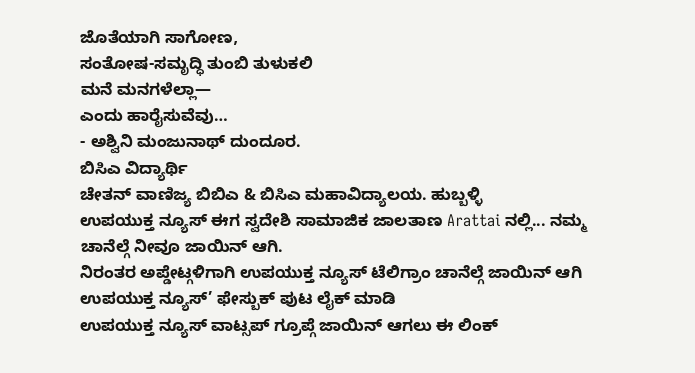ಜೊತೆಯಾಗಿ ಸಾಗೋಣ,
ಸಂತೋಷ-ಸಮೃದ್ಧಿ ತುಂಬಿ ತುಳುಕಲಿ
ಮನೆ ಮನಗಳೆಲ್ಲಾ—
ಎಂದು ಹಾರೈಸುವೆವು…
- ಅಶ್ವಿನಿ ಮಂಜುನಾಥ್ ದುಂದೂರ.
ಬಿಸಿಎ ವಿದ್ಯಾರ್ಥಿ
ಚೇತನ್ ವಾಣಿಜ್ಯ ಬಿಬಿಎ & ಬಿಸಿಎ ಮಹಾವಿದ್ಯಾಲಯ. ಹುಬ್ಬಳ್ಳಿ
ಉಪಯುಕ್ತ ನ್ಯೂಸ್ ಈಗ ಸ್ವದೇಶಿ ಸಾಮಾಜಿಕ ಜಾಲತಾಣ Arattai ನಲ್ಲಿ... ನಮ್ಮ ಚಾನೆಲ್ಗೆ ನೀವೂ ಜಾಯಿನ್ ಆಗಿ.
ನಿರಂತರ ಅಪ್ಡೇಟ್ಗಳಿಗಾಗಿ ಉಪಯುಕ್ತ ನ್ಯೂಸ್ ಟೆಲಿಗ್ರಾಂ ಚಾನೆಲ್ಗೆ ಜಾಯಿನ್ ಆಗಿ
ಉಪಯುಕ್ತ ನ್ಯೂಸ್’ ಫೇಸ್ಬುಕ್ ಪುಟ ಲೈಕ್ ಮಾಡಿ
ಉಪಯುಕ್ತ ನ್ಯೂಸ್ ವಾಟ್ಸಪ್ ಗ್ರೂಪ್ಗೆ ಜಾಯಿನ್ ಆಗಲು ಈ ಲಿಂಕ್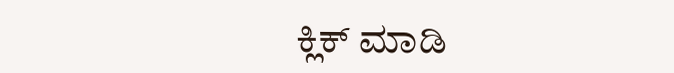ಕ್ಲಿಕ್ ಮಾಡಿ